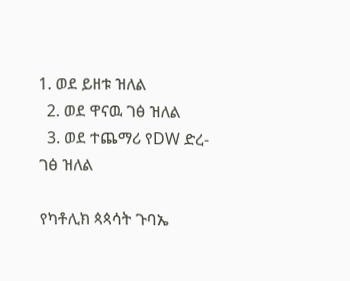1. ወደ ይዘቱ ዝለል
  2. ወደ ዋናዉ ገፅ ዝለል
  3. ወደ ተጨማሪ የDW ድረ-ገፅ ዝለል

የካቶሊክ ጳጳሳት ጉባኤ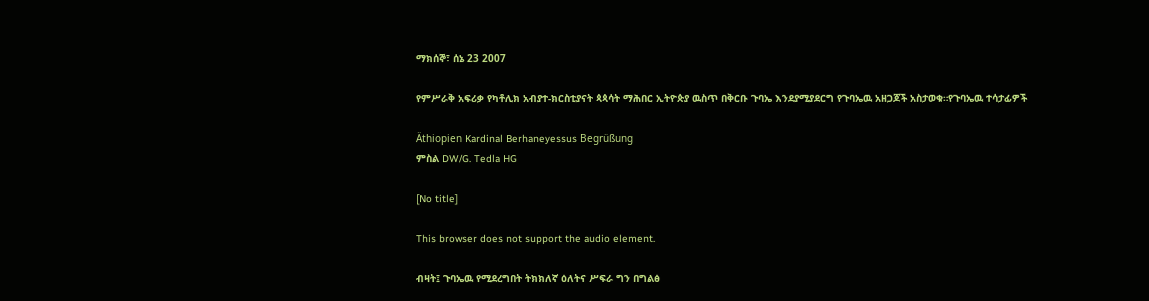ማክሰኞ፣ ሰኔ 23 2007

የምሥራቅ አፍሪቃ የካቶሊክ አብያተ-ክርስቲያናት ጳጳሳት ማሕበር ኢትዮጵያ ዉስጥ በቅርቡ ጉባኤ እንደያሚያደርግ የጉባኤዉ አዘጋጆች አስታወቁ።የጉባኤዉ ተሳታፊዎች

Äthiopien Kardinal Berhaneyessus Begrüßung
ምስል DW/G. Tedla HG

[No title]

This browser does not support the audio element.

ብዛት፤ ጉባኤዉ የሚደረግበት ትክክለኛ ዕለትና ሥፍራ ግን በግልፅ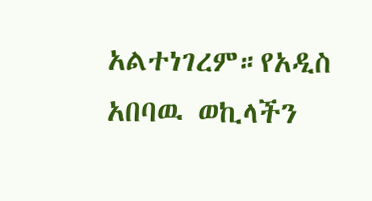አልተነገረም።የአዲስ አበባዉ ወኪላችን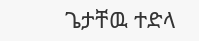ጌታቸዉ ተድላ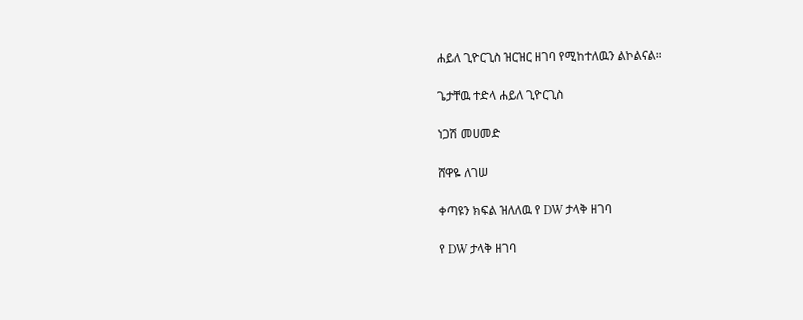ሐይለ ጊዮርጊስ ዝርዝር ዘገባ የሚከተለዉን ልኮልናል።

ጌታቸዉ ተድላ ሐይለ ጊዮርጊስ

ነጋሽ መሀመድ

ሸዋዬ ለገሠ

ቀጣዩን ክፍል ዝለለዉ የ DW ታላቅ ዘገባ

የ DW ታላቅ ዘገባ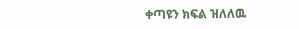ቀጣዩን ክፍል ዝለለዉ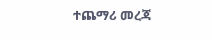ተጨማሪ መረጃ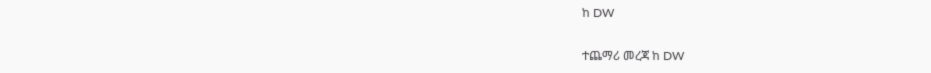ከ DW

ተጨማሪ መረጃ ከ DW